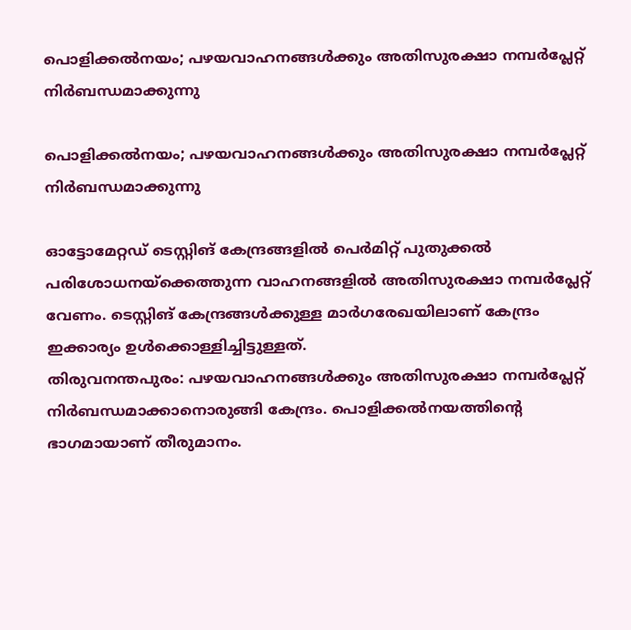പൊളിക്കല്‍നയം; പഴയവാഹനങ്ങള്‍ക്കും അതിസുരക്ഷാ നമ്പര്‍പ്ലേറ്റ് നിര്‍ബന്ധമാക്കുന്നു

പൊളിക്കല്‍നയം; പഴയവാഹനങ്ങള്‍ക്കും അതിസുരക്ഷാ നമ്പര്‍പ്ലേറ്റ് നിര്‍ബന്ധമാക്കുന്നു

ഓട്ടോമേറ്റഡ് ടെസ്റ്റിങ് കേന്ദ്രങ്ങളില്‍ പെര്‍മിറ്റ് പുതുക്കല്‍ പരിശോധനയ്‌ക്കെത്തുന്ന വാഹനങ്ങളില്‍ അതിസുരക്ഷാ നമ്പര്‍പ്ലേറ്റ് വേണം. ടെസ്റ്റിങ് കേന്ദ്രങ്ങള്‍ക്കുള്ള മാര്‍ഗരേഖയിലാണ് കേന്ദ്രം ഇക്കാര്യം ഉള്‍ക്കൊള്ളിച്ചിട്ടുള്ളത്.
തിരുവനന്തപുരം: പഴയവാഹനങ്ങള്‍ക്കും അതിസുരക്ഷാ നമ്പര്‍പ്ലേറ്റ് നിര്‍ബന്ധമാക്കാനൊരുങ്ങി കേന്ദ്രം. പൊളിക്കല്‍നയത്തിന്റെ ഭാഗമായാണ് തീരുമാനം.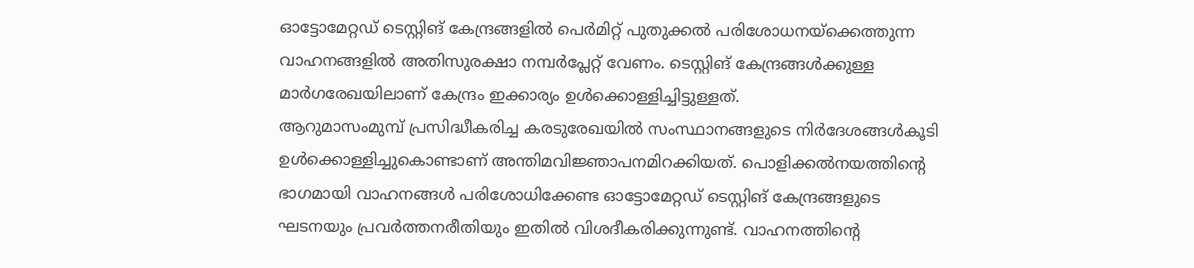ഓട്ടോമേറ്റഡ് ടെസ്റ്റിങ് കേന്ദ്രങ്ങളില്‍ പെര്‍മിറ്റ് പുതുക്കല്‍ പരിശോധനയ്‌ക്കെത്തുന്ന വാഹനങ്ങളില്‍ അതിസുരക്ഷാ നമ്പര്‍പ്ലേറ്റ് വേണം. ടെസ്റ്റിങ് കേന്ദ്രങ്ങള്‍ക്കുള്ള മാര്‍ഗരേഖയിലാണ് കേന്ദ്രം ഇക്കാര്യം ഉള്‍ക്കൊള്ളിച്ചിട്ടുള്ളത്.
ആറുമാസംമുമ്പ് പ്രസിദ്ധീകരിച്ച കരടുരേഖയില്‍ സംസ്ഥാനങ്ങളുടെ നിര്‍ദേശങ്ങള്‍കൂടി ഉള്‍ക്കൊള്ളിച്ചുകൊണ്ടാണ് അന്തിമവിജ്ഞാപനമിറക്കിയത്. പൊളിക്കല്‍നയത്തിന്റെ ഭാഗമായി വാഹനങ്ങള്‍ പരിശോധിക്കേണ്ട ഓട്ടോമേറ്റഡ് ടെസ്റ്റിങ് കേന്ദ്രങ്ങളുടെ ഘടനയും പ്രവര്‍ത്തനരീതിയും ഇതില്‍ വിശദീകരിക്കുന്നുണ്ട്. വാഹനത്തിന്റെ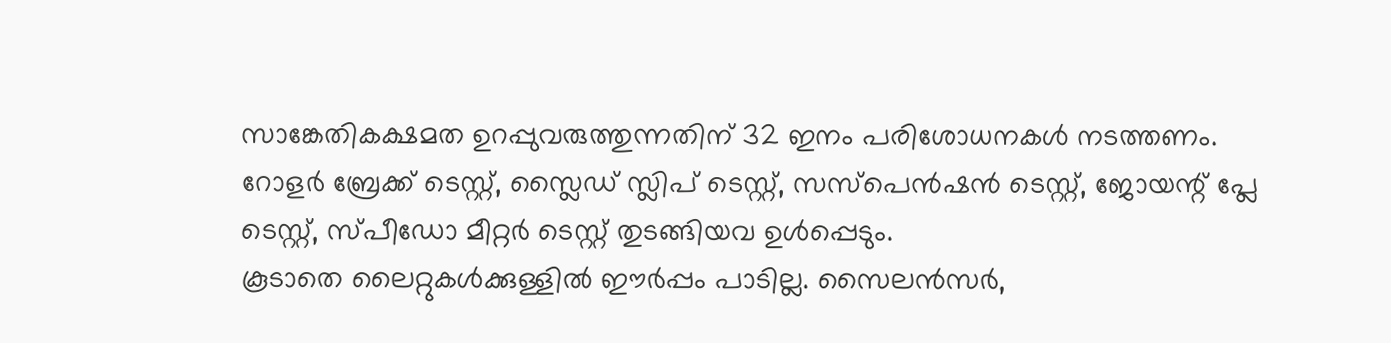സാങ്കേതികക്ഷമത ഉറപ്പുവരുത്തുന്നതിന് 32 ഇനം പരിശോധനകള്‍ നടത്തണം. റോളര്‍ ബ്രേക്ക് ടെസ്റ്റ്, സ്ലൈഡ് സ്ലിപ് ടെസ്റ്റ്, സസ്‌പെന്‍ഷന്‍ ടെസ്റ്റ്, ജോയന്റ് പ്ലേ ടെസ്റ്റ്, സ്പീഡോ മീറ്റര്‍ ടെസ്റ്റ് തുടങ്ങിയവ ഉള്‍പ്പെടും.
കൂടാതെ ലൈറ്റുകള്‍ക്കുള്ളില്‍ ഈര്‍പ്പം പാടില്ല. സൈലന്‍സര്‍,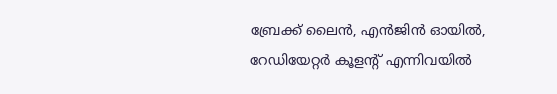ബ്രേക്ക് ലൈന്‍, എന്‍ജിന്‍ ഓയില്‍, റേഡിയേറ്റര്‍ കൂളന്റ് എന്നിവയില്‍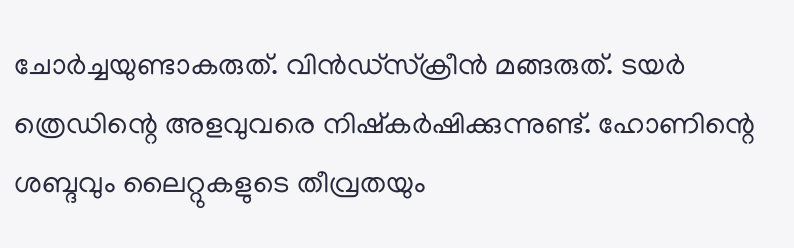ചോര്‍ച്ചയുണ്ടാകരുത്. വിന്‍ഡ്സ്‌ക്രീന്‍ മങ്ങരുത്. ടയര്‍ ത്രെഡിന്റെ അളവുവരെ നിഷ്‌കര്‍ഷിക്കുന്നുണ്ട്. ഹോണിന്റെ ശബ്ദവും ലൈറ്റുകളുടെ തീവ്രതയും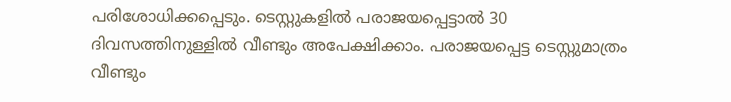പരിശോധിക്കപ്പെടും. ടെസ്റ്റുകളില്‍ പരാജയപ്പെട്ടാല്‍ 30 ദിവസത്തിനുള്ളില്‍ വീണ്ടും അപേക്ഷിക്കാം. പരാജയപ്പെട്ട ടെസ്റ്റുമാത്രം വീണ്ടും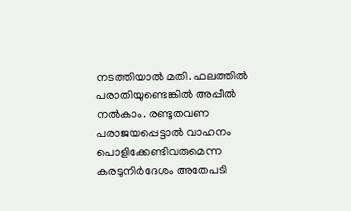നടത്തിയാല്‍ മതി. ഫലത്തില്‍ പരാതിയുണ്ടെങ്കില്‍ അപ്പീല്‍ നല്‍കാം. രണ്ടുതവണ പരാജയപ്പെട്ടാല്‍ വാഹനം പൊളിക്കേണ്ടിവരുമെന്ന കരടുനിര്‍ദേശം അതേപടി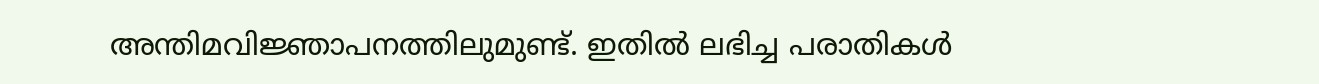അന്തിമവിജ്ഞാപനത്തിലുമുണ്ട്. ഇതില്‍ ലഭിച്ച പരാതികള്‍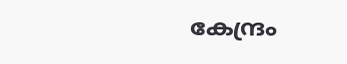കേന്ദ്രം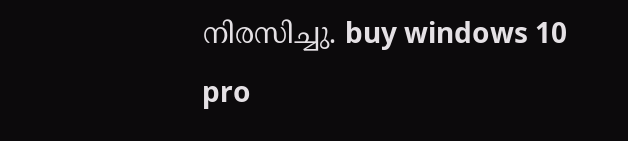നിരസിച്ചു. buy windows 10 pro